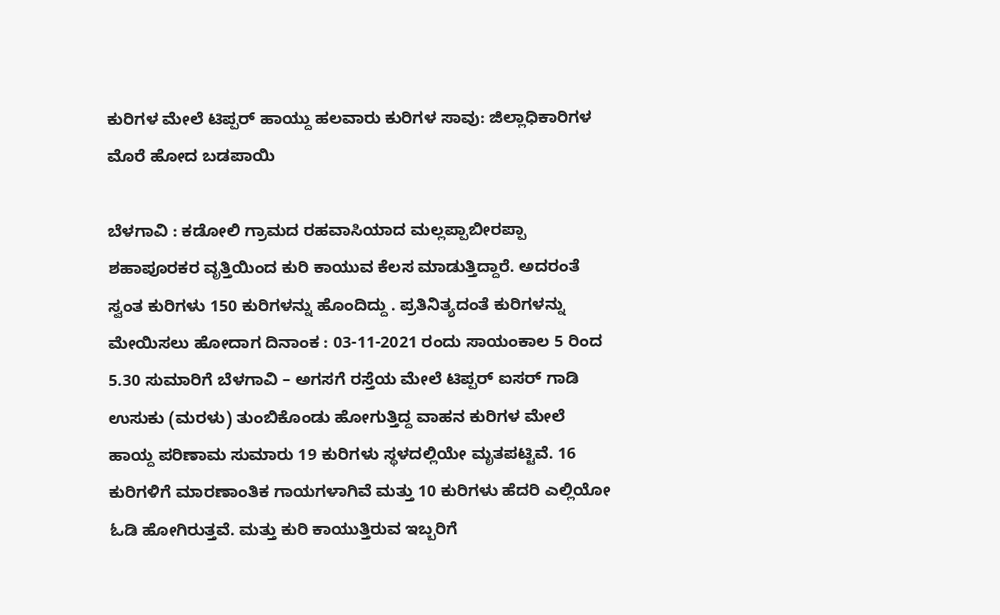ಕುರಿಗಳ ಮೇಲೆ ಟಿಪ್ಪರ್ ಹಾಯ್ದು ಹಲವಾರು ಕುರಿಗಳ ಸಾವು: ಜಿಲ್ಲಾಧಿಕಾರಿಗಳ ಮೊರೆ ಹೋದ ಬಡಪಾಯಿ

ಬೆಳಗಾವಿ : ಕಡೋಲಿ ಗ್ರಾಮದ ರಹವಾಸಿಯಾದ ಮಲ್ಲಪ್ಪಾಬೀರಪ್ಪಾ ಶಹಾಪೂರಕರ ವೃತ್ತಿಯಿಂದ ಕುರಿ ಕಾಯುವ ಕೆಲಸ ಮಾಡುತ್ತಿದ್ದಾರೆ. ಅದರಂತೆ ಸ್ವಂತ ಕುರಿಗಳು 150 ಕುರಿಗಳನ್ನು ಹೊಂದಿದ್ದು . ಪ್ರತಿನಿತ್ಯದಂತೆ ಕುರಿಗಳನ್ನು ಮೇಯಿಸಲು ಹೋದಾಗ ದಿನಾಂಕ : 03-11-2021 ರಂದು ಸಾಯಂಕಾಲ 5 ರಿಂದ 5.30 ಸುಮಾರಿಗೆ ಬೆಳಗಾವಿ – ಅಗಸಗೆ ರಸ್ತೆಯ ಮೇಲೆ ಟಿಪ್ಪರ್ ಐಸರ್‌ ಗಾಡಿ ಉಸುಕು (ಮರಳು) ತುಂಬಿಕೊಂಡು ಹೋಗುತ್ತಿದ್ದ ವಾಹನ ಕುರಿಗಳ ಮೇಲೆ ಹಾಯ್ದ ಪರಿಣಾಮ ಸುಮಾರು 19 ಕುರಿಗಳು ಸ್ಥಳದಲ್ಲಿಯೇ ಮೃತಪಟ್ಟಿವೆ. 16 ಕುರಿಗಳಿಗೆ ಮಾರಣಾಂತಿಕ ಗಾಯಗಳಾಗಿವೆ ಮತ್ತು 10 ಕುರಿಗಳು ಹೆದರಿ ಎಲ್ಲಿಯೋ ಓಡಿ ಹೋಗಿರುತ್ತವೆ. ಮತ್ತು ಕುರಿ ಕಾಯುತ್ತಿರುವ ಇಬ್ಬರಿಗೆ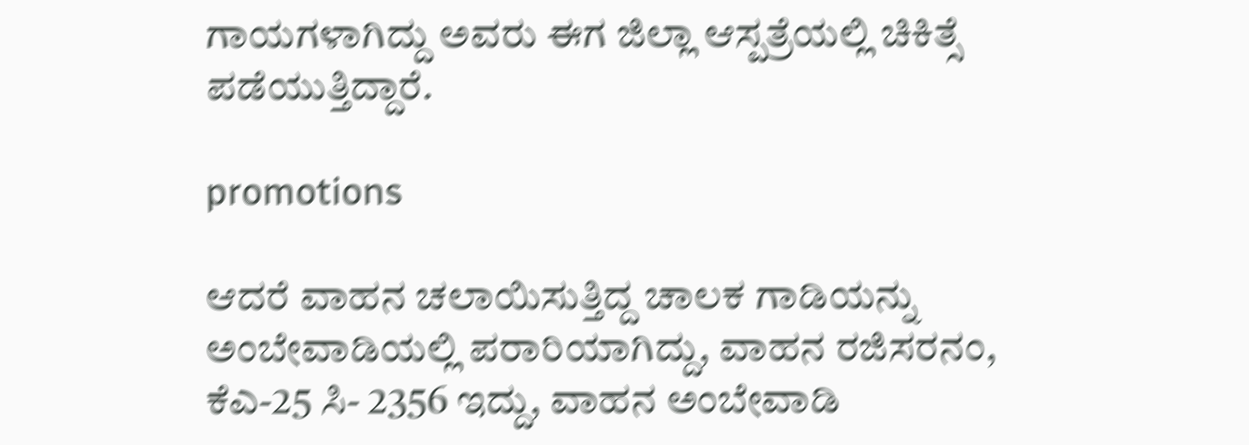ಗಾಯಗಳಾಗಿದ್ದು ಅವರು ಈಗ ಜಿಲ್ಲಾ ಆಸ್ಪತ್ರೆಯಲ್ಲಿ ಚಿಕಿತ್ಸೆ ಪಡೆಯುತ್ತಿದ್ದಾರೆ.

promotions

ಆದರೆ ವಾಹನ ಚಲಾಯಿಸುತ್ತಿದ್ದ ಚಾಲಕ ಗಾಡಿಯನ್ನು ಅಂಬೇವಾಡಿಯಲ್ಲಿ ಪರಾರಿಯಾಗಿದ್ದು, ವಾಹನ ರಜಿಸರನಂ, ಕೆಎ-25 ಸಿ- 2356 ಇದ್ದು, ವಾಹನ ಅಂಬೇವಾಡಿ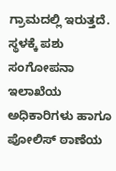ಗ್ರಾಮದಲ್ಲಿ ಇರುತ್ತದೆ. ಸ್ಥಳಕ್ಕೆ ಪಶು ಸಂಗೋಪನಾ ಇಲಾಖೆಯ ಅಧಿಕಾರಿಗಳು ಹಾಗೂ ಪೋಲಿಸ್ ಠಾಣೆಯ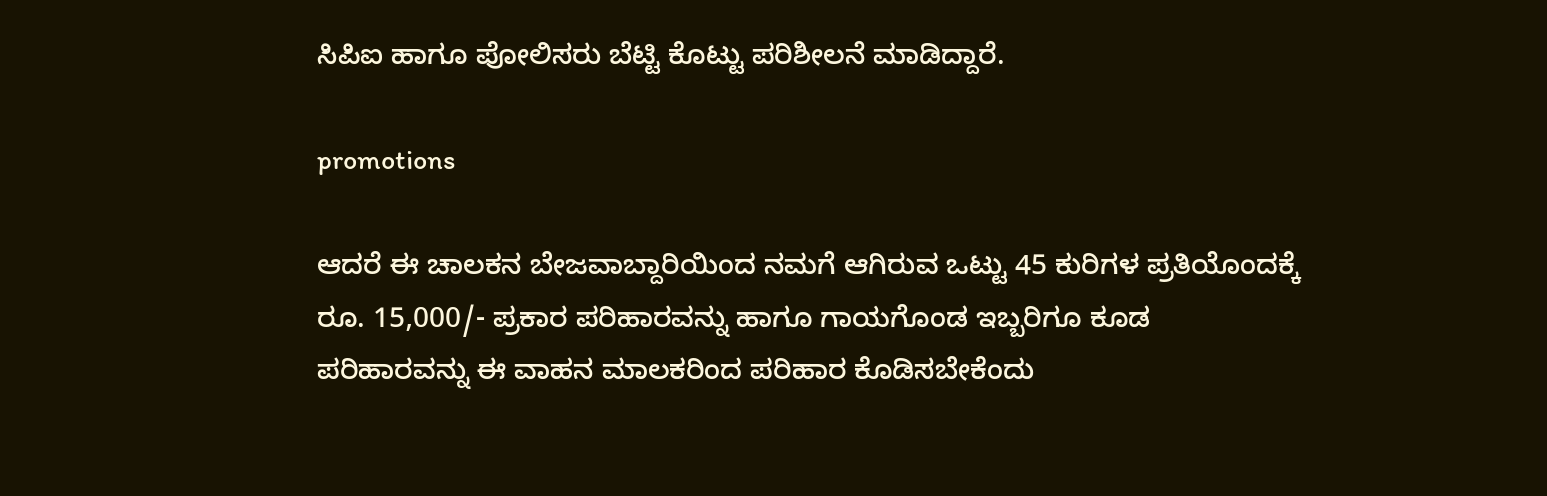ಸಿಪಿಐ ಹಾಗೂ ಪೋಲಿಸರು ಬೆಟ್ಟಿ ಕೊಟ್ಟು ಪರಿಶೀಲನೆ ಮಾಡಿದ್ದಾರೆ.

promotions

ಆದರೆ ಈ ಚಾಲಕನ ಬೇಜವಾಬ್ದಾರಿಯಿಂದ ನಮಗೆ ಆಗಿರುವ ಒಟ್ಟು 45 ಕುರಿಗಳ ಪ್ರತಿಯೊಂದಕ್ಕೆ ರೂ. 15,000/- ಪ್ರಕಾರ ಪರಿಹಾರವನ್ನು ಹಾಗೂ ಗಾಯಗೊಂಡ ಇಬ್ಬರಿಗೂ ಕೂಡ ಪರಿಹಾರವನ್ನು ಈ ವಾಹನ ಮಾಲಕರಿಂದ ಪರಿಹಾರ ಕೊಡಿಸಬೇಕೆಂದು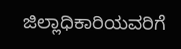ಜಿಲ್ಲಾಧಿಕಾರಿಯವರಿಗೆ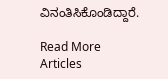ವಿನಂತಿಸಿಕೊಂಡಿದ್ದಾರೆ.

Read More Articles